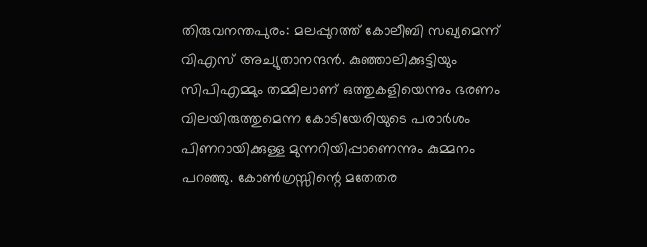തിരുവനന്തപുരം: മലപ്പുറത്ത് കോലീബി സഖ്യമെന്ന് വിഎസ് അച്യുതാനന്ദന്‍. കുഞ്ഞാലിക്കുട്ടിയും സിപിഎമ്മും തമ്മിലാണ് ഒത്തുകളിയെന്നും ഭരണം വിലയിരുത്തുമെന്ന കോടിയേരിയുടെ പരാര്‍ശം പിണറായിക്കുള്ള മുന്നറിയിപ്പാണെന്നും കുമ്മനം പറഞ്ഞു. കോണ്‍ഗ്രസ്സിന്റെ മതേതര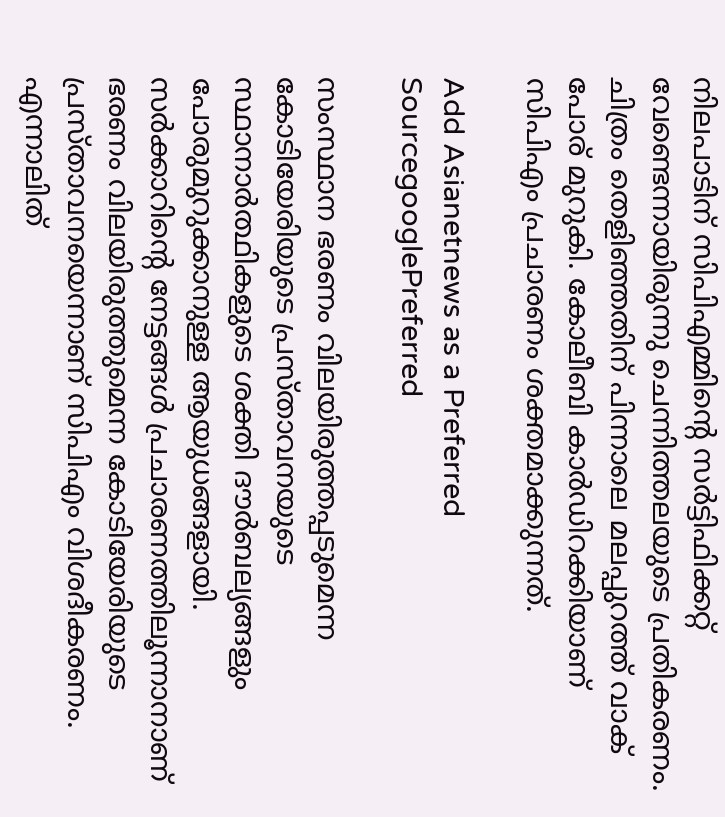നിലപാടിന് സിപിഎമ്മിന്റെ സര്‍ട്ടിഫിക്കറ്റ് വേണ്ടെന്നായിരുന്നു ചെന്നിത്തലയുടെ പ്രതികരണം. ചിത്രം തെളിഞ്ഞതിന് പിന്നാലെ മലപ്പുറത്ത് വാക് പോര് മുറുകി. കോലീബി കാര്‍ഡിറക്കിയാണ് സിപിഎം പ്രചാരണം ശക്തമാക്കുന്നത്.

Add Asianetnews as a Preferred SourcegooglePreferred

സംസ്ഥാന ഭരണം വിലയിരുത്തപ്പടുമെന്ന കോടിയേരിയുടെ പ്രസ്താവനയുടെ സ്ഥാനാര്‍ത്ഥികളുടെ ശക്തി ദൗര്‍ബല്യങ്ങളും പോരുമുറുക്കാനുള്ള ആയുധങ്ങളായി. സര്‍ക്കാറിന്റെ നേട്ടങ്ങള്‍ പ്രചാരണത്തിലൂന്നാനാണ് ഭരണം വിലയിരുത്തുമെന്ന കോടിയേരിയുടെ പ്രസ്താവനയെന്നാണ് സിപിഎം വിശദീകരണം. എന്നാലിത്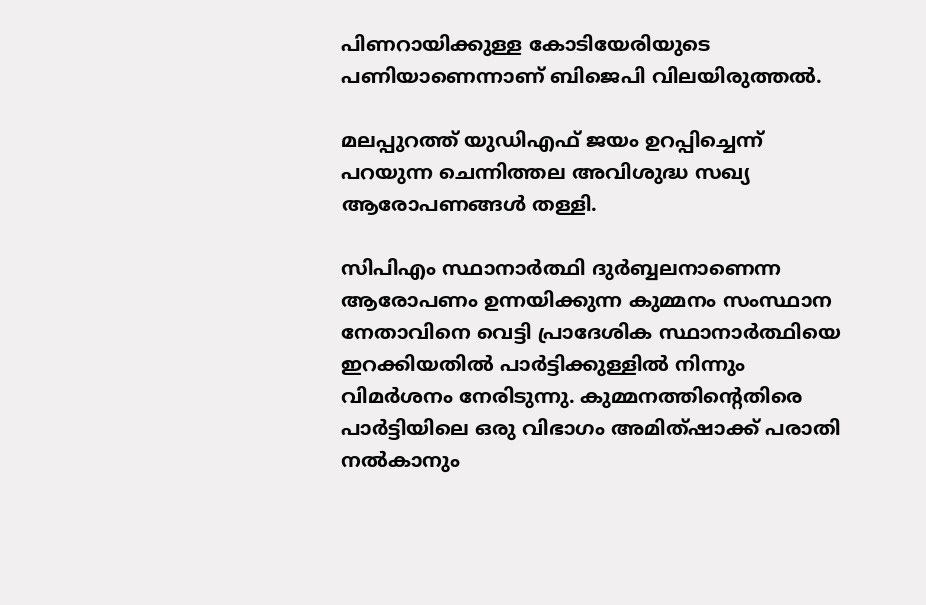പിണറായിക്കുള്ള കോടിയേരിയുടെ പണിയാണെന്നാണ് ബിജെപി വിലയിരുത്തല്‍.

മലപ്പുറത്ത് യുഡിഎഫ് ജയം ഉറപ്പിച്ചെന്ന് പറയുന്ന ചെന്നിത്തല അവിശുദ്ധ സഖ്യ ആരോപണങ്ങള്‍ തള്ളി.

സിപിഎം സ്ഥാനാര്‍ത്ഥി ദുര്‍ബ്ബലനാണെന്ന ആരോപണം ഉന്നയിക്കുന്ന കുമ്മനം സംസ്ഥാന നേതാവിനെ വെട്ടി പ്രാദേശിക സ്ഥാനാര്‍ത്ഥിയെ ഇറക്കിയതില്‍ പാര്‍ട്ടിക്കുള്ളില്‍ നിന്നും വിമര്‍ശനം നേരിടുന്നു. കുമ്മനത്തിന്റെതിരെ പാര്‍ട്ടിയിലെ ഒരു വിഭാഗം അമിത്ഷാക്ക് പരാതി നല്‍കാനും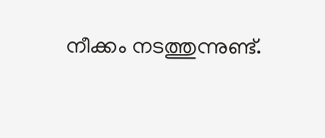നീക്കം നടത്തുന്നുണ്ട്.